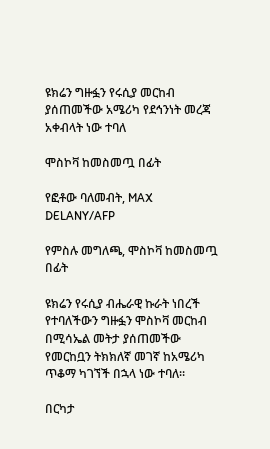ዩክሬን ግዙፏን የሩሲያ መርከብ ያሰጠመችው አሜሪካ የደኅንነት መረጃ አቀብላት ነው ተባለ

ሞስኮቫ ከመስመጧ በፊት

የፎቶው ባለመብት, MAX DELANY/AFP

የምስሉ መግለጫ, ሞስኮቫ ከመስመጧ በፊት

ዩክሬን የሩሲያ ብሔራዊ ኩራት ነበረች የተባለችውን ግዙፏን ሞስኮቫ መርከብ በሚሳኤል መትታ ያሰጠመችው የመርከቧን ትክክለኛ መገኛ ከአሜሪካ ጥቆማ ካገኘች በኋላ ነው ተባለ።

በርካታ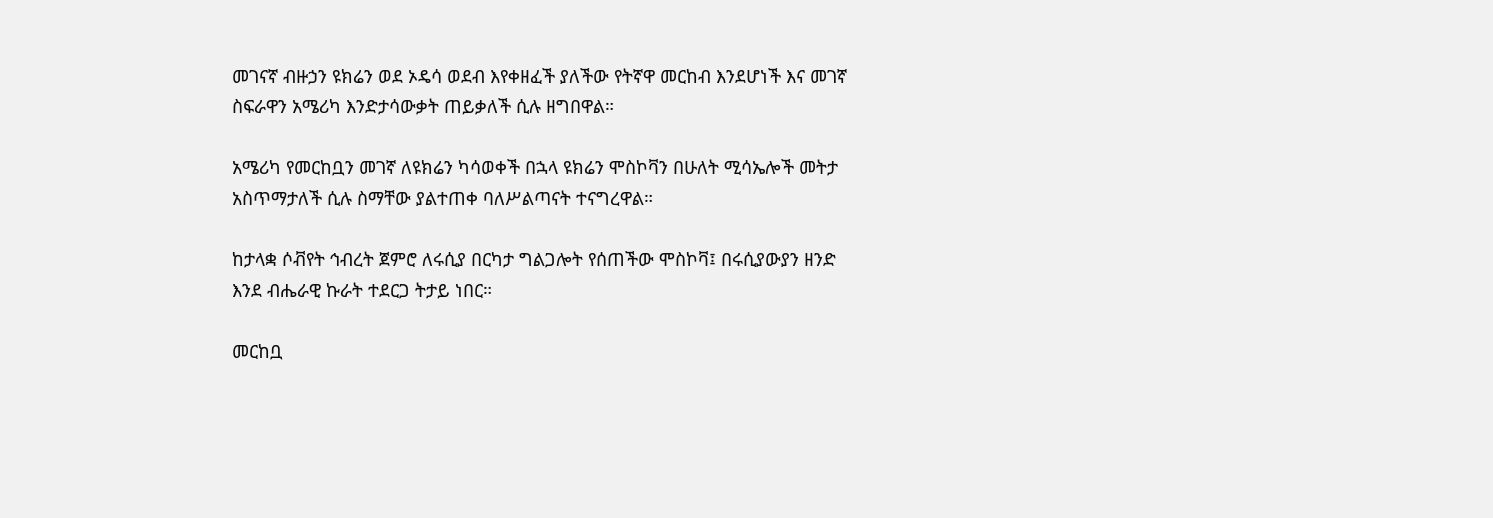መገናኛ ብዙኃን ዩክሬን ወደ ኦዴሳ ወደብ እየቀዘፈች ያለችው የትኛዋ መርከብ እንደሆነች እና መገኛ ስፍራዋን አሜሪካ እንድታሳውቃት ጠይቃለች ሲሉ ዘግበዋል።

አሜሪካ የመርከቧን መገኛ ለዩክሬን ካሳወቀች በኋላ ዩክሬን ሞስኮቫን በሁለት ሚሳኤሎች መትታ አስጥማታለች ሲሉ ስማቸው ያልተጠቀ ባለሥልጣናት ተናግረዋል።

ከታላቋ ሶቭየት ኅብረት ጀምሮ ለሩሲያ በርካታ ግልጋሎት የሰጠችው ሞስኮቫ፤ በሩሲያውያን ዘንድ እንደ ብሔራዊ ኩራት ተደርጋ ትታይ ነበር።

መርከቧ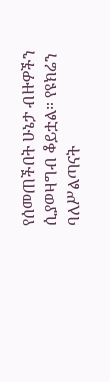የሰመጠችበት ሁኔታ ብዙዎችን ሲያወዛግብ ቆይቷል። የዩክሬን ባለሥልጣናት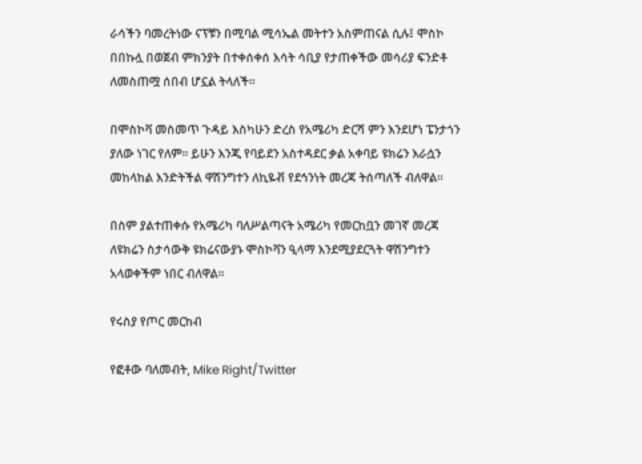ራሳችን ባመረትነው ናፕቹን በሚባል ሚሳኤል መትተን አስምጠናል ሲሉ፤ ሞስኮ በበኩሏ በወጀብ ምክንያት በተቀሰቀሰ እሳት ሳቢያ የታጠቀችው መሳሪያ ፍንድቶ ለመስጠሟ ሰበብ ሆኗል ትላለች።

በሞስኮቫ መስመጥ ጉዳይ እስካሁን ድረስ የአሜሪካ ድርሻ ምን እንደሆነ ፔንታጎን ያለው ነገር የለም። ይሁን እንጂ የባይደን አስተዳደር ቃል አቀባይ ዩክሬን እራሷን መከላከል እንድትችል ዋሽንግተን ለኪዬቭ የደኅንነት መረጃ ትሰጣለች ብለዋል።

በስም ያልተጠቀሱ የአሜሪካ ባለሥልጣናት አሜሪካ የመርከቧን መገኛ መረጃ ለዩክሬን ስታሳውቅ ዩክሬናውያኑ ሞስኮቫን ዒላማ እንደሚያደርጓት ዋሽንግተን አላወቀችም ነበር ብለዋል።

የሩስያ የጦር መርከብ

የፎቶው ባለመብት, Mike Right/Twitter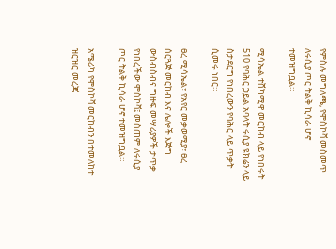የምስሉ መግለጫ, የሞስኮቫ መስመጥ ለሩሲያ ጦር ትልቅ ኪሳራ ሆኖ ተመዝግቧል።

ሚሳኤል ተሸካሚዋ መርከብ ላይ የነበሩት 510 የባሕር ኃይል አባላት ሩሲያ ዩክሬን ላይ ስታደርግ የነበረውን የባሕር ላይ ጥቃት ሲመሩ ነበር።

ፀረ ሚሳኤል፣ የአየር መቃወሚያ፣ ፀረ ሰርጓጅ መርከብ እና ሌሎች እጅግ ውስብስብና ግዙፍ መሣሪያዎች ታጥቃ የነበረችው ሞስኮቫ፤ መስጠም ለሩሲያ ጦር ትልቅ ኪሳራ ሆኖ ተመዝግቧል።

አሜሪካ የሞስኮቫ መርከብን በተመለከተ ዝርዝር መረጃ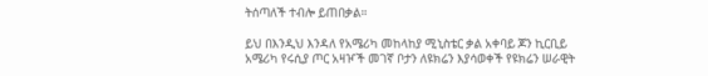ትሰጣለች ተብሎ ይጠበቃል።

ይህ በእንዲህ እንዳለ የአሜሪካ መከላከያ ሚኒስቴር ቃል አቀባይ ጆን ኪርቢይ አሜሪካ የሩሲያ ጦር አዛዦች መገኛ ቦታን ለዩክሬን እያሳወቀች የዩክሬን ሠራዊት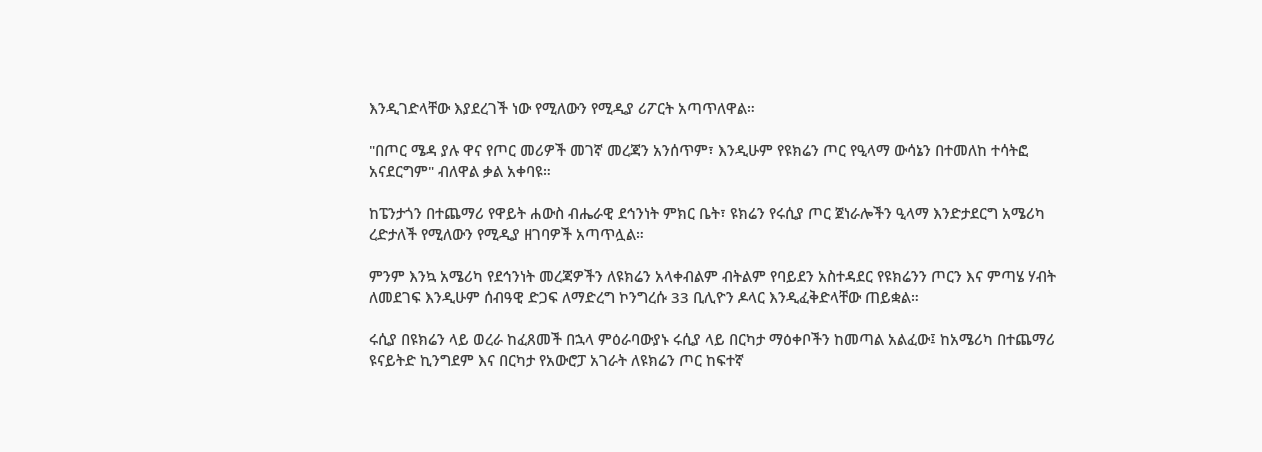እንዲገድላቸው እያደረገች ነው የሚለውን የሚዲያ ሪፖርት አጣጥለዋል።

"በጦር ሜዳ ያሉ ዋና የጦር መሪዎች መገኛ መረጃን አንሰጥም፣ እንዲሁም የዩክሬን ጦር የዒላማ ውሳኔን በተመለከ ተሳትፎ አናደርግም" ብለዋል ቃል አቀባዩ።

ከፔንታጎን በተጨማሪ የዋይት ሐውስ ብሔራዊ ደኅንነት ምክር ቤት፣ ዩክሬን የሩሲያ ጦር ጀነራሎችን ዒላማ እንድታደርግ አሜሪካ ረድታለች የሚለውን የሚዲያ ዘገባዎች አጣጥሏል።

ምንም እንኳ አሜሪካ የደኅንነት መረጃዎችን ለዩክሬን አላቀብልም ብትልም የባይደን አስተዳደር የዩክሬንን ጦርን እና ምጣሄ ሃብት ለመደገፍ እንዲሁም ሰብዓዊ ድጋፍ ለማድረግ ኮንግረሱ 33 ቢሊዮን ዶላር እንዲፈቅድላቸው ጠይቋል።

ሩሲያ በዩክሬን ላይ ወረራ ከፈጸመች በኋላ ምዕራባውያኑ ሩሲያ ላይ በርካታ ማዕቀቦችን ከመጣል አልፈው፤ ከአሜሪካ በተጨማሪ ዩናይትድ ኪንግደም እና በርካታ የአውሮፓ አገራት ለዩክሬን ጦር ከፍተኛ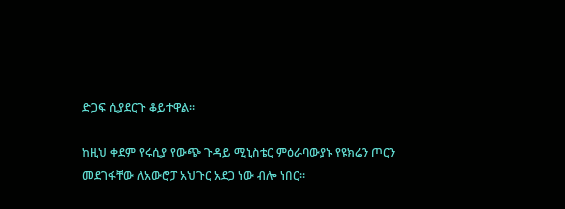ድጋፍ ሲያደርጉ ቆይተዋል።

ከዚህ ቀደም የሩሲያ የውጭ ጉዳይ ሚኒስቴር ምዕራባውያኑ የዩክሬን ጦርን መደገፋቸው ለአውሮፓ አህጉር አደጋ ነው ብሎ ነበር።